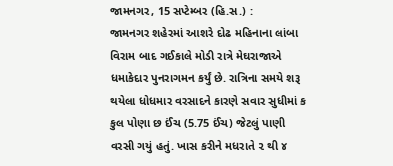જામનગર, 15 સપ્ટેમ્બર (હિ.સ.) :
જામનગર શહેરમાં આશરે દોઢ મહિનાના લાંબા વિરામ બાદ ગઈકાલે મોડી રાત્રે મેઘરાજાએ ધમાકેદાર પુનરાગમન કર્યું છે. રાત્રિના સમયે શરૂ થયેલા ધોધમાર વરસાદને કારણે સવાર સુધીમાં ક કુલ પોણા છ ઈંચ (5.75 ઈંચ) જેટલું પાણી વરસી ગયું હતું. ખાસ કરીને મધરાતે ૨ થી ૪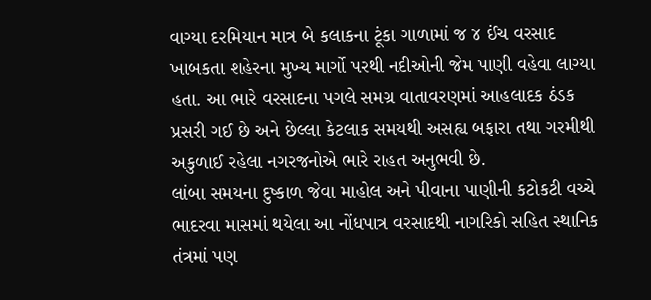વાગ્યા દરમિયાન માત્ર બે કલાકના ટૂંકા ગાળામાં જ ૪ ઈંચ વરસાદ ખાબકતા શહેરના મુખ્ય માર્ગો પરથી નદીઓની જેમ પાણી વહેવા લાગ્યા હતા. આ ભારે વરસાદના પગલે સમગ્ર વાતાવરણમાં આહલાદક ઠંડક પ્રસરી ગઈ છે અને છેલ્લા કેટલાક સમયથી અસહ્ય બફારા તથા ગરમીથી અકુળાઈ રહેલા નગરજનોએ ભારે રાહત અનુભવી છે.
લાંબા સમયના દુષ્કાળ જેવા માહોલ અને પીવાના પાણીની કટોકટી વચ્ચે ભાદરવા માસમાં થયેલા આ નોંધપાત્ર વરસાદથી નાગરિકો સહિત સ્થાનિક તંત્રમાં પણ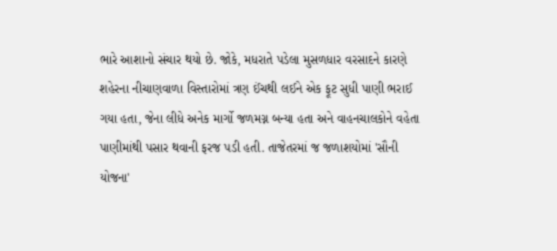ભારે આશાનો સંચાર થયો છે. જોકે, મધરાતે પડેલા મુસળધાર વરસાદને કારણે શહેરના નીચાણવાળા વિસ્તારોમાં ત્રણ ઈંચથી લઈને એક ફૂટ સુધી પાણી ભરાઈ ગયા હતા, જેના લીધે અનેક માર્ગો જળમગ્ન બન્યા હતા અને વાહનચાલકોને વહેતા પાણીમાંથી પસાર થવાની ફરજ પડી હતી. તાજેતરમાં જ જળાશયોમાં 'સૌની યોજના'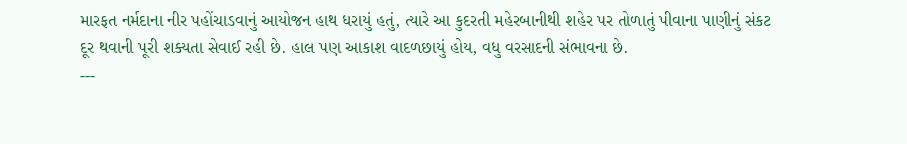મારફત નર્મદાના નીર પહોંચાડવાનું આયોજન હાથ ધરાયું હતું, ત્યારે આ કુદરતી મહેરબાનીથી શહેર પર તોળાતું પીવાના પાણીનું સંકટ દૂર થવાની પૂરી શક્યતા સેવાઈ રહી છે. હાલ પણ આકાશ વાદળછાયું હોય, વધુ વરસાદની સંભાવના છે.
---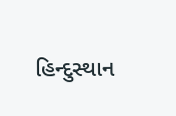હિન્દુસ્થાન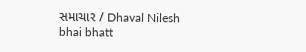સમાચાર / Dhaval Nilesh bhai bhatt